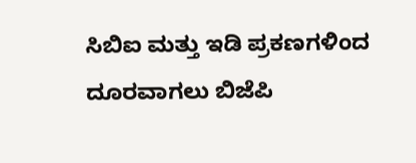ಸಿಬಿಐ ಮತ್ತು ಇಡಿ ಪ್ರಕಣಗಳಿಂದ ದೂರವಾಗಲು ಬಿಜೆಪಿ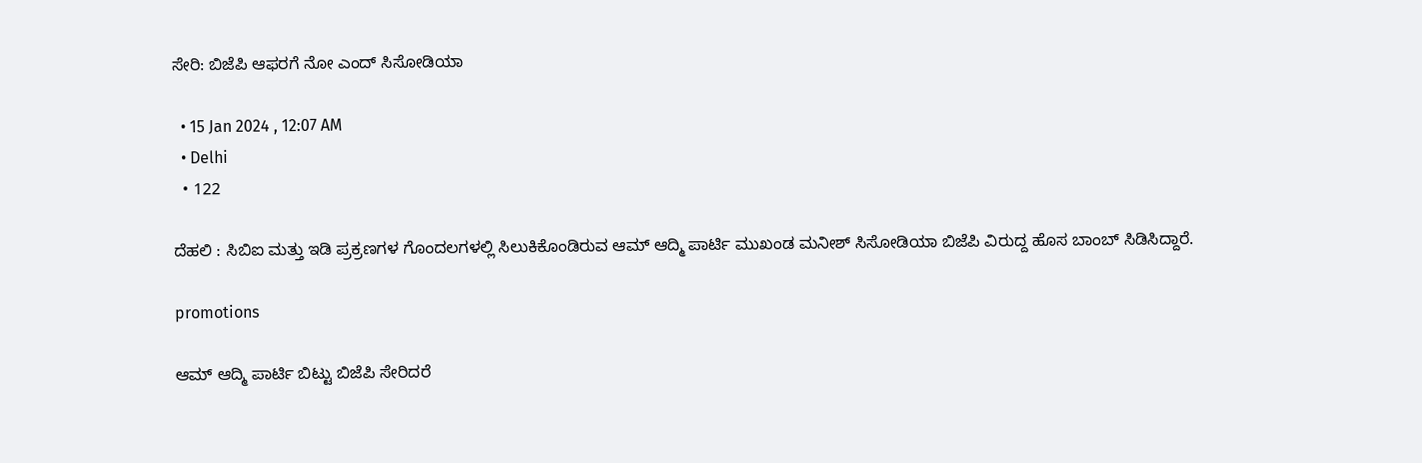ಸೇರಿ: ಬಿಜೆಪಿ ಆಫರಗೆ ನೋ ಎಂದ್ ಸಿಸೋಡಿಯಾ

  • 15 Jan 2024 , 12:07 AM
  • Delhi
  • 122

ದೆಹಲಿ : ಸಿಬಿಐ ಮತ್ತು ಇಡಿ ಪ್ರಕ್ರಣಗಳ ಗೊಂದಲಗಳಲ್ಲಿ ಸಿಲುಕಿಕೊಂಡಿರುವ ಆಮ್ ಆದ್ಮಿ ಪಾರ್ಟಿ ಮುಖಂಡ ಮನೀಶ್ ಸಿಸೋಡಿಯಾ ಬಿಜೆಪಿ ವಿರುದ್ದ ಹೊಸ ಬಾಂಬ್ ಸಿಡಿಸಿದ್ದಾರೆ.

promotions

ಆಮ್ ಆದ್ಮಿ ಪಾರ್ಟಿ ಬಿಟ್ಟು ಬಿಜೆಪಿ ಸೇರಿದರೆ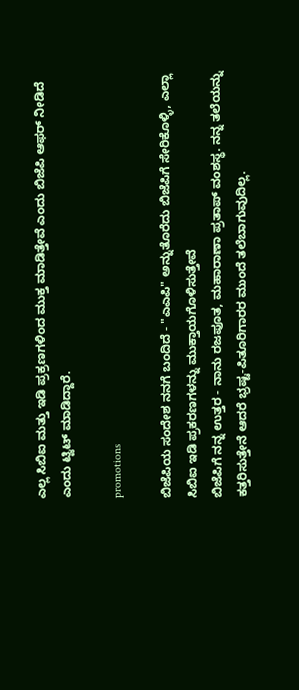ಎಲ್ಲ ಸಿಬಿಐ ಮತ್ತು ಇಡಿ ಪ್ರಕ್ರಣಗಳಿಂದ ಮುಕ್ತ ಮಾಡಿತ್ತೇವೆ ಎಂದು ಬಿಜೆಪಿ ಆಫರ್ ನೀಡಿದೆ ಎಂದು ಟ್ವಿಟ್ ಮಾಡಿದ್ದಾರೆ.

promotions

ಬಿಜೆಪಿಯ ಸಂದೇಶ ನನಗೆ ಬಂದಿದೆ - "ಎಎಪಿ" ಅನ್ನುತೊರೆದು ಬಿಜೆಪಿಗೆ ಸೇರಿಕೊಳ್ಳಿ, ಎಲ್ಲಾ ಸಿಬಿಐ ಇಡಿ ಪ್ರಕರಣಗಳನ್ನು ಮುಕ್ತಾಯಗೊಳಿಸುತ್ತೇವೆ
ಬಿಜೆಪಿಗೆ ನನ್ನ ಉತ್ತರ - ನಾನು ರಜಪೂತ, ಮಹಾರಾಣಾ ಪ್ರತಾಪ್ ವಂಶಸ್ಥ. ನನ್ನ ತಲೆಯನ್ನು ಕತ್ತರಿಸುತ್ತೇನೆ ಆದರೆ ಭ್ರಷ್ಟ-ಪಿತೂರಿಗಾರರ ಮುಂದೆ ತಲೆಬಾಗುವುದಿಲ್ಲ.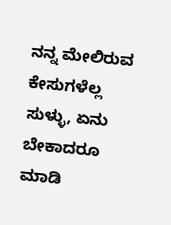ನನ್ನ ಮೇಲಿರುವ ಕೇಸುಗಳೆಲ್ಲ ಸುಳ್ಳು, ಏನು ಬೇಕಾದರೂ ಮಾಡಿ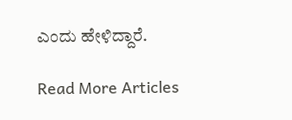ಎಂದು ಹೇಳಿದ್ದಾರೆ.

Read More Articles